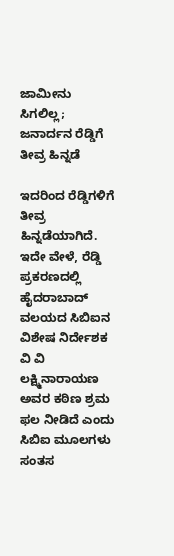ಜಾಮೀನು ಸಿಗಲಿಲ್ಲ; ಜನಾರ್ದನ ರೆಡ್ಡಿಗೆ ತೀವ್ರ ಹಿನ್ನಡೆ

ಇದರಿಂದ ರೆಡ್ಡಿಗಳಿಗೆ ತೀವ್ರ ಹಿನ್ನಡೆಯಾಗಿದೆ. ಇದೇ ವೇಳೆ, ರೆಡ್ಡಿ ಪ್ರಕರಣದಲ್ಲಿ ಹೈದರಾಬಾದ್ ವಲಯದ ಸಿಬಿಐನ ವಿಶೇಷ ನಿರ್ದೇಶಕ ವಿ ವಿ ಲಕ್ಷ್ಮಿನಾರಾಯಣ ಅವರ ಕಠಿಣ ಶ್ರಮ ಫಲ ನೀಡಿದೆ ಎಂದು ಸಿಬಿಐ ಮೂಲಗಳು ಸಂತಸ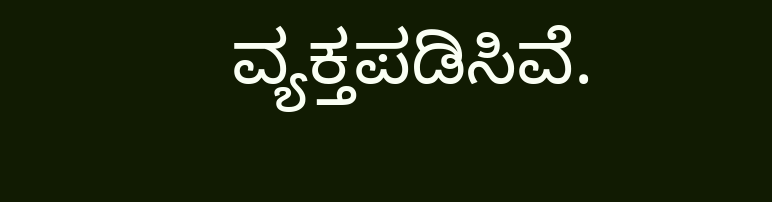ವ್ಯಕ್ತಪಡಿಸಿವೆ.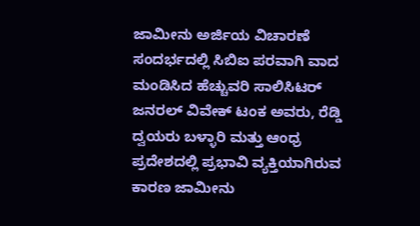ಜಾಮೀನು ಅರ್ಜಿಯ ವಿಚಾರಣೆ ಸಂದರ್ಭದಲ್ಲಿ ಸಿಬಿಐ ಪರವಾಗಿ ವಾದ ಮಂಡಿಸಿದ ಹೆಚ್ಚುವರಿ ಸಾಲಿಸಿಟರ್ ಜನರಲ್ ವಿವೇಕ್ ಟಂಕ ಅವರು, ರೆಡ್ಡಿ ದ್ವಯರು ಬಳ್ಳಾರಿ ಮತ್ತು ಆಂಧ್ರ ಪ್ರದೇಶದಲ್ಲಿ ಪ್ರಭಾವಿ ವ್ಯಕ್ತಿಯಾಗಿರುವ ಕಾರಣ ಜಾಮೀನು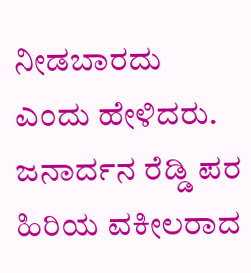ನೀಡಬಾರದು ಎಂದು ಹೇಳಿದರು. ಜನಾರ್ದನ ರೆಡ್ಡಿ ಪರ ಹಿರಿಯ ವಕೀಲರಾದ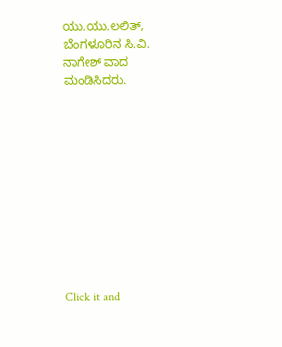ಯು.ಯು.ಲಲಿತ್, ಬೆಂಗಳೂರಿನ ಸಿ.ವಿ. ನಾಗೇಶ್ ವಾದ ಮಂಡಿಸಿದರು.











Click it and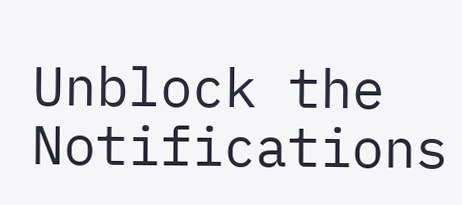Unblock the Notifications